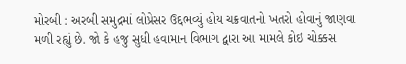મોરબી : અરબી સમુદ્રમાં લોપ્રેસર ઉદ્દભવ્યું હોય ચક્રવાતનો ખતરો હોવાનું જાણવા મળી રહ્યું છે. જો કે હજુ સુધી હવામાન વિભાગ દ્વારા આ મામલે કોઇ ચોક્કસ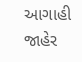આગાહી જાહેર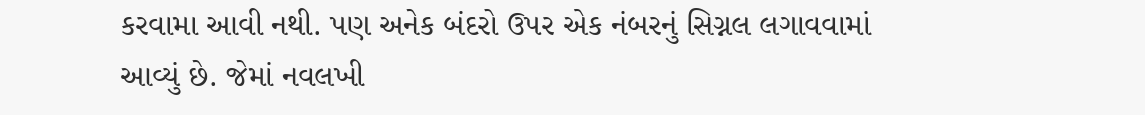કરવામા આવી નથી. પણ અનેક બંદરો ઉપર એક નંબરનું સિગ્નલ લગાવવામાં આવ્યું છે. જેમાં નવલખી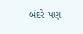બંદરે પણ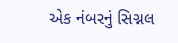એક નંબરનું સિગ્નલ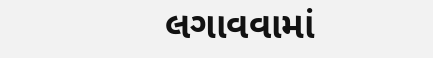લગાવવામાં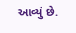આવ્યું છે.